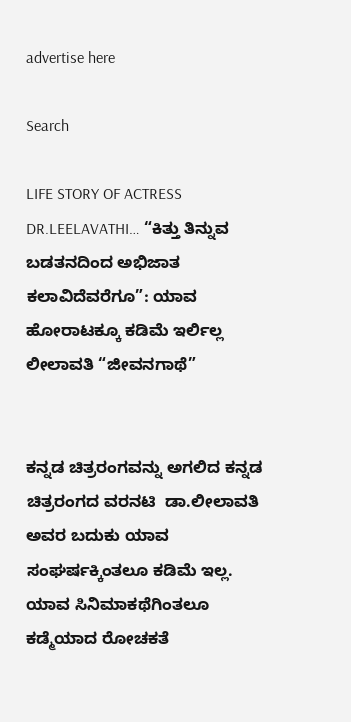advertise here

Search

LIFE STORY OF ACTRESS DR.LEELAVATHI… “ಕಿತ್ತು ತಿನ್ನುವ ಬಡತನದಿಂದ ಅಭಿಜಾತ ಕಲಾವಿದೆವರೆಗೂ”: ಯಾವ ಹೋರಾಟಕ್ಕೂ ಕಡಿಮೆ ಇರ್ಲಿಲ್ಲ ಲೀಲಾವತಿ “ಜೀವನಗಾಥೆ”


ಕನ್ನಡ ಚಿತ್ರರಂಗವನ್ನು ಅಗಲಿದ ಕನ್ನಡ ಚಿತ್ರರಂಗದ ವರನಟಿ  ಡಾ.ಲೀಲಾವತಿ  ಅವರ ಬದುಕು ಯಾವ ಸಂಘರ್ಷಕ್ಕಿಂತಲೂ ಕಡಿಮೆ ಇಲ್ಲ. ಯಾವ ಸಿನಿಮಾಕಥೆಗಿಂತಲೂ ಕಡ್ಮೆಯಾದ ರೋಚಕತೆ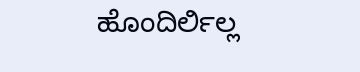ಹೊಂದಿರ್ಲಿಲ್ಲ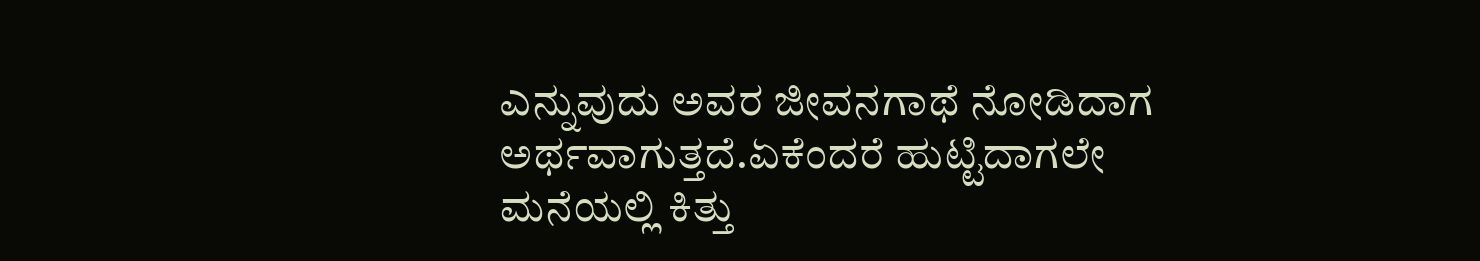ಎನ್ನುವುದು ಅವರ ಜೀವನಗಾಥೆ ನೋಡಿದಾಗ ಅರ್ಥವಾಗುತ್ತದೆ.ಏಕೆಂದರೆ ಹುಟ್ಟಿದಾಗಲೇ ಮನೆಯಲ್ಲಿ ಕಿತ್ತು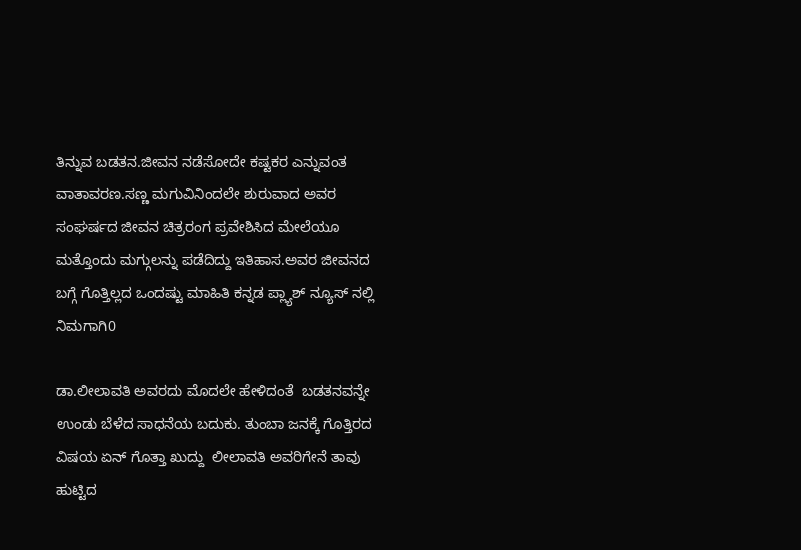ತಿನ್ನುವ ಬಡತನ.ಜೀವನ ನಡೆಸೋದೇ ಕಷ್ಟಕರ ಎನ್ನುವಂತ ವಾತಾವರಣ.ಸಣ್ಣ ಮಗುವಿನಿಂದಲೇ ಶುರುವಾದ ಅವರ ಸಂಘರ್ಷದ ಜೀವನ ಚಿತ್ರರಂಗ ಪ್ರವೇಶಿಸಿದ ಮೇಲೆಯೂ ಮತ್ತೊಂದು ಮಗ್ಗುಲನ್ನು ಪಡೆದಿದ್ದು ಇತಿಹಾಸ.ಅವರ ಜೀವನದ ಬಗ್ಗೆ ಗೊತ್ತಿಲ್ಲದ ಒಂದಷ್ಟು ಮಾಹಿತಿ ಕನ್ನಡ ಪ್ಲ್ಯಾಶ್‌ ನ್ಯೂಸ್‌ ನಲ್ಲಿ ನಿಮಗಾಗಿ0

ಡಾ.ಲೀಲಾವತಿ ಅವರದು ಮೊದಲೇ ಹೇಳಿದಂತೆ  ಬಡತನವನ್ನೇ ಉಂಡು ಬೆಳೆದ ಸಾಧನೆಯ ಬದುಕು. ತುಂಬಾ ಜನಕ್ಕೆ ಗೊತ್ತಿರದ ವಿಷಯ ಏನ್‌ ಗೊತ್ತಾ ಖುದ್ದು  ಲೀಲಾವತಿ ಅವರಿಗೇನೆ ತಾವು ಹುಟ್ಟಿದ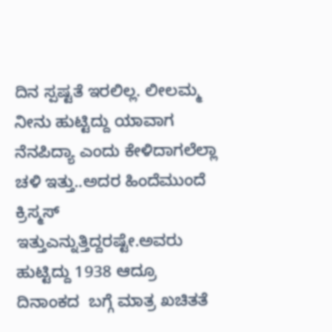ದಿನ ಸ್ಪಷ್ಟತೆ ಇರಲಿಲ್ಲ. ಲೀಲಮ್ಮ ನೀನು ಹುಟ್ಟಿದ್ದು ಯಾವಾಗ ನೆನಪಿದ್ಯಾ ಎಂದು ಕೇಳಿದಾಗಲೆಲ್ಲಾ ಚಳಿ ಇತ್ತು..ಅದರ ಹಿಂದೆಮುಂದೆ ಕ್ರಿಸ್ಮಸ್‌ ಇತ್ತುಎನ್ನುತ್ತಿದ್ದರಷ್ಟೇ.ಅವರು ಹುಟ್ಟಿದ್ದು 1938 ಆದ್ರೂ ದಿನಾಂಕದ  ಬಗ್ಗೆ ಮಾತ್ರ ಖಚಿತತೆ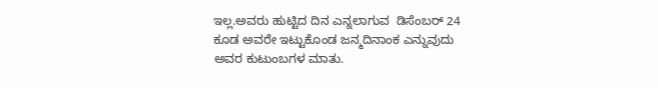ಇಲ್ಲ.ಅವರು ಹುಟ್ಟಿದ ದಿನ ಎನ್ನಲಾಗುವ  ಡಿಸೆಂಬರ್‌ 24 ಕೂಡ ಅವರೇ ಇಟ್ಟುಕೊಂಡ ಜನ್ಮದಿನಾಂಕ ಎನ್ನುವುದು ಅವರ ಕುಟುಂಬಗಳ ಮಾತು.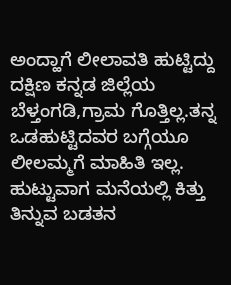ಅಂದ್ಹಾಗೆ ಲೀಲಾವತಿ ಹುಟ್ಟಿದ್ದು ದಕ್ಷಿಣ ಕನ್ನಡ ಜಿಲ್ಲೆಯ ಬೆಳ್ತಂಗಡಿ,ಗ್ರಾಮ ಗೊತ್ತಿಲ್ಲ.ತನ್ನ ಒಡಹುಟ್ಟಿದವರ ಬಗ್ಗೆಯೂ ಲೀಲಮ್ಮಗೆ ಮಾಹಿತಿ ಇಲ್ಲ. ಹುಟ್ಟುವಾಗ ಮನೆಯಲ್ಲಿ ಕಿತ್ತು ತಿನ್ನುವ ಬಡತನ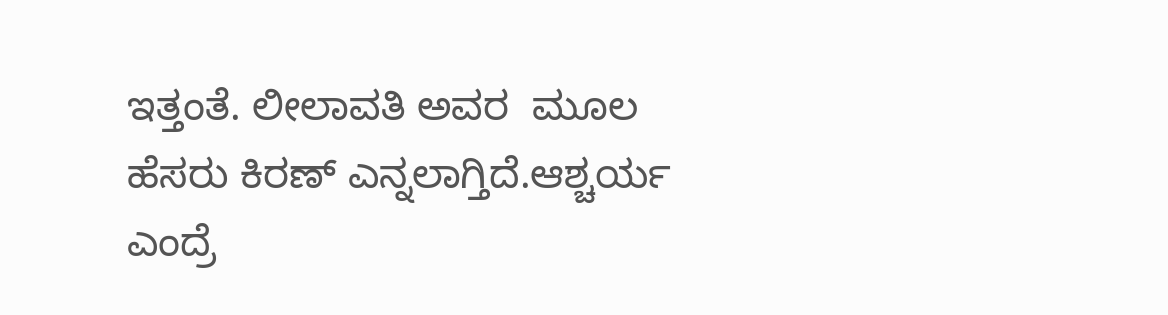ಇತ್ತಂತೆ. ಲೀಲಾವತಿ ಅವರ  ಮೂಲ ಹೆಸರು ಕಿರಣ್‌ ಎನ್ನಲಾಗ್ತಿದೆ.ಆಶ್ಚರ್ಯ ಎಂದ್ರೆ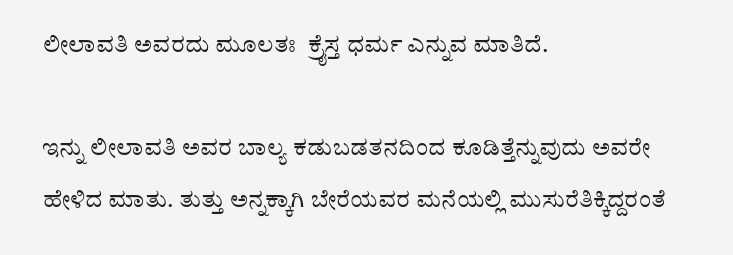ಲೀಲಾವತಿ ಅವರದು ಮೂಲತಃ  ಕ್ರೈಸ್ತ ಧರ್ಮ ಎನ್ನುವ ಮಾತಿದೆ.

ಇನ್ನು ಲೀಲಾವತಿ ಅವರ ಬಾಲ್ಯ ಕಡುಬಡತನದಿಂದ ಕೂಡಿತ್ತೆನ್ನುವುದು ಅವರೇ ಹೇಳಿದ ಮಾತು. ತುತ್ತು ಅನ್ನಕ್ಕಾಗಿ ಬೇರೆಯವರ ಮನೆಯಲ್ಲಿ ಮುಸುರೆತಿಕ್ಕಿದ್ದರಂತೆ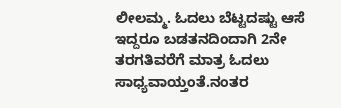ಲೀಲಮ್ಮ. ಓದಲು ಬೆಟ್ಟದಷ್ಟು ಆಸೆ ಇದ್ದರೂ ಬಡತನದಿಂದಾಗಿ 2ನೇ ತರಗತಿವರೆಗೆ ಮಾತ್ರ ಓದಲು ಸಾಧ್ಯವಾಯ್ತಂತೆ.ನಂತರ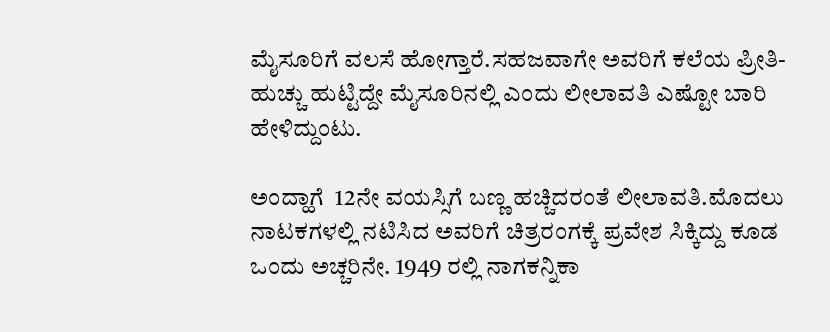ಮೈಸೂರಿಗೆ ವಲಸೆ ಹೋಗ್ತಾರೆ.ಸಹಜವಾಗೇ ಅವರಿಗೆ ಕಲೆಯ ಪ್ರೀತಿ-ಹುಚ್ಚು ಹುಟ್ಟಿದ್ದೇ ಮೈಸೂರಿನಲ್ಲಿ ಎಂದು ಲೀಲಾವತಿ ಎಷ್ಟೋ ಬಾರಿ ಹೇಳಿದ್ದುಂಟು.

ಅಂದ್ಹಾಗೆ  12ನೇ ವಯಸ್ಸಿಗೆ ಬಣ್ಣ ಹಚ್ಚಿದರಂತೆ ಲೀಲಾವತಿ.ಮೊದಲು ನಾಟಕಗಳಲ್ಲಿ ನಟಿಸಿದ ಅವರಿಗೆ ಚಿತ್ರರಂಗಕ್ಕೆ ಪ್ರವೇಶ ಸಿಕ್ಕಿದ್ದು ಕೂಡ ಒಂದು ಅಚ್ಚರಿನೇ. 1949 ರಲ್ಲಿ ನಾಗಕನ್ನಿಕಾ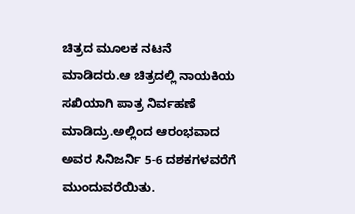ಚಿತ್ರದ ಮೂಲಕ ನಟನೆ ಮಾಡಿದರು.ಆ ಚಿತ್ರದಲ್ಲಿ ನಾಯಕಿಯ ಸಖಿಯಾಗಿ ಪಾತ್ರ ನಿರ್ವಹಣೆ ಮಾಡಿದ್ರು.ಅಲ್ಲಿಂದ ಆರಂಭವಾದ ಅವರ ಸಿನಿಜರ್ನಿ 5-6 ದಶಕಗಳವರೆಗೆ ಮುಂದುವರೆಯಿತು.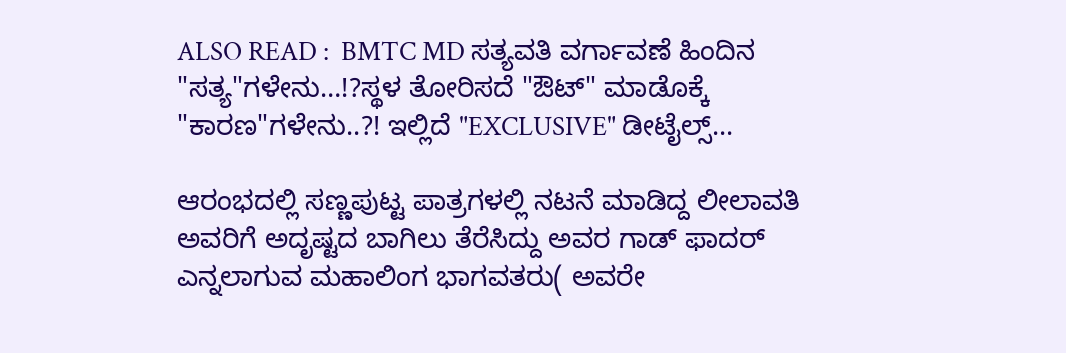ALSO READ :  BMTC MD ಸತ್ಯವತಿ ವರ್ಗಾವಣೆ ಹಿಂದಿನ "ಸತ್ಯ"ಗಳೇನು…!?ಸ್ಥಳ ತೋರಿಸದೆ "ಔಟ್" ಮಾಡೊಕ್ಕೆ "ಕಾರಣ"ಗಳೇನು..?! ಇಲ್ಲಿದೆ "EXCLUSIVE" ಡೀಟೈಲ್ಸ್...

ಆರಂಭದಲ್ಲಿ ಸಣ್ಣಪುಟ್ಟ ಪಾತ್ರಗಳಲ್ಲಿ ನಟನೆ ಮಾಡಿದ್ದ ಲೀಲಾವತಿ ಅವರಿಗೆ ಅದೃಷ್ಟದ ಬಾಗಿಲು ತೆರೆಸಿದ್ದು ಅವರ ಗಾಡ್‌ ಫಾದರ್‌ ಎನ್ನಲಾಗುವ ಮಹಾಲಿಂಗ ಭಾಗವತರು( ಅವರೇ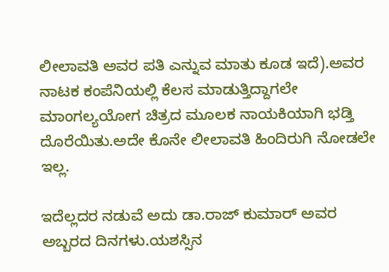ಲೀಲಾವತಿ ಅವರ ಪತಿ ಎನ್ನುವ ಮಾತು ಕೂಡ ಇದೆ).ಅವರ ನಾಟಕ ಕಂಪೆನಿಯಲ್ಲಿ ಕೆಲಸ ಮಾಡುತ್ತಿದ್ದಾಗಲೇ ಮಾಂಗಲ್ಯಯೋಗ ಚಿತ್ರದ ಮೂಲಕ ನಾಯಕಿಯಾಗಿ ಭಡ್ತಿ ದೊರೆಯಿತು.ಅದೇ ಕೊನೇ ಲೀಲಾವತಿ ಹಿಂದಿರುಗಿ ನೋಡಲೇ ಇಲ್ಲ.

ಇದೆಲ್ಲದರ ನಡುವೆ ಅದು ಡಾ.ರಾಜ್‌ ಕುಮಾರ್‌ ಅವರ ಅಬ್ಬರದ ದಿನಗಳು.ಯಶಸ್ಸಿನ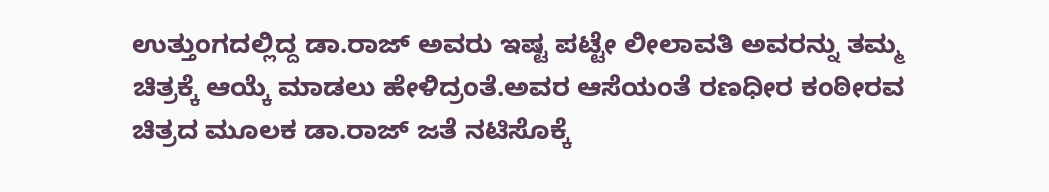ಉತ್ತುಂಗದಲ್ಲಿದ್ದ ಡಾ.ರಾಜ್‌ ಅವರು ಇಷ್ಟ ಪಟ್ಟೇ ಲೀಲಾವತಿ ಅವರನ್ನು ತಮ್ಮ ಚಿತ್ರಕ್ಕೆ ಆಯ್ಕೆ ಮಾಡಲು ಹೇಳಿದ್ರಂತೆ.ಅವರ ಆಸೆಯಂತೆ ರಣಧೀರ ಕಂಠೀರವ ಚಿತ್ರದ ಮೂಲಕ ಡಾ.ರಾಜ್‌ ಜತೆ ನಟಿಸೊಕ್ಕೆ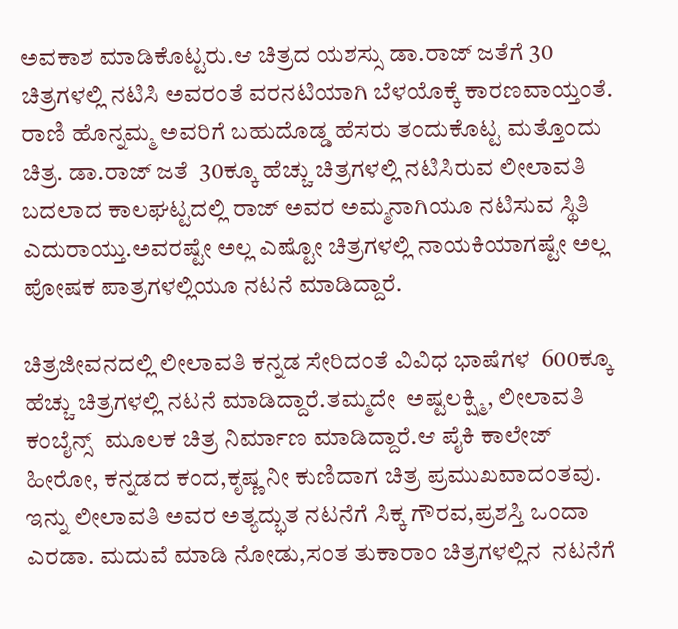ಅವಕಾಶ ಮಾಡಿಕೊಟ್ಟರು.ಆ ಚಿತ್ರದ ಯಶಸ್ಸು ಡಾ.ರಾಜ್‌ ಜತೆಗೆ 30 ಚಿತ್ರಗಳಲ್ಲಿ ನಟಿಸಿ ಅವರಂತೆ ವರನಟಿಯಾಗಿ ಬೆಳಯೊಕ್ಕೆ ಕಾರಣವಾಯ್ತಂತೆ. ರಾಣಿ ಹೊನ್ನಮ್ಮ ಅವರಿಗೆ ಬಹುದೊಡ್ಡ ಹೆಸರು ತಂದುಕೊಟ್ಟ ಮತ್ತೊಂದು ಚಿತ್ರ. ಡಾ.ರಾಜ್‌ ಜತೆ  30ಕ್ಕೂ ಹೆಚ್ಚು ಚಿತ್ರಗಳಲ್ಲಿ ನಟಿಸಿರುವ ಲೀಲಾವತಿ ಬದಲಾದ ಕಾಲಘಟ್ಟದಲ್ಲಿ ರಾಜ್‌ ಅವರ ಅಮ್ಮನಾಗಿಯೂ ನಟಿಸುವ ಸ್ಥಿತಿ ಎದುರಾಯ್ತು.ಅವರಷ್ಟೇ ಅಲ್ಲ ಎಷ್ಟೋ ಚಿತ್ರಗಳಲ್ಲಿ ನಾಯಕಿಯಾಗಷ್ಟೇ ಅಲ್ಲ ಪೋಷಕ ಪಾತ್ರಗಳಲ್ಲಿಯೂ ನಟನೆ ಮಾಡಿದ್ದಾರೆ.

ಚಿತ್ರಜೀವನದಲ್ಲಿ ಲೀಲಾವತಿ ಕನ್ನಡ ಸೇರಿದಂತೆ ವಿವಿಧ ಭಾಷೆಗಳ  600ಕ್ಕೂ ಹೆಚ್ಚು ಚಿತ್ರಗಳಲ್ಲಿ ನಟನೆ ಮಾಡಿದ್ದಾರೆ.ತಮ್ಮದೇ  ಅಷ್ಟಲಕ್ಷ್ಮಿ, ಲೀಲಾವತಿ ಕಂಬೈನ್ಸ್‌  ಮೂಲಕ ಚಿತ್ರ ನಿರ್ಮಾಣ ಮಾಡಿದ್ದಾರೆ.ಆ ಪೈಕಿ ಕಾಲೇಜ್‌ ಹೀರೋ, ಕನ್ನಡದ ಕಂದ,ಕೃಷ್ಣ ನೀ ಕುಣಿದಾಗ ಚಿತ್ರ ಪ್ರಮುಖವಾದಂತವು. ಇನ್ನು ಲೀಲಾವತಿ ಅವರ ಅತ್ಯದ್ಭುತ ನಟನೆಗೆ ಸಿಕ್ಕ ಗೌರವ,ಪ್ರಶಸ್ತಿ ಒಂದಾ ಎರಡಾ. ಮದುವೆ ಮಾಡಿ ನೋಡು,ಸಂತ ತುಕಾರಾಂ ಚಿತ್ರಗಳಲ್ಲಿನ  ನಟನೆಗೆ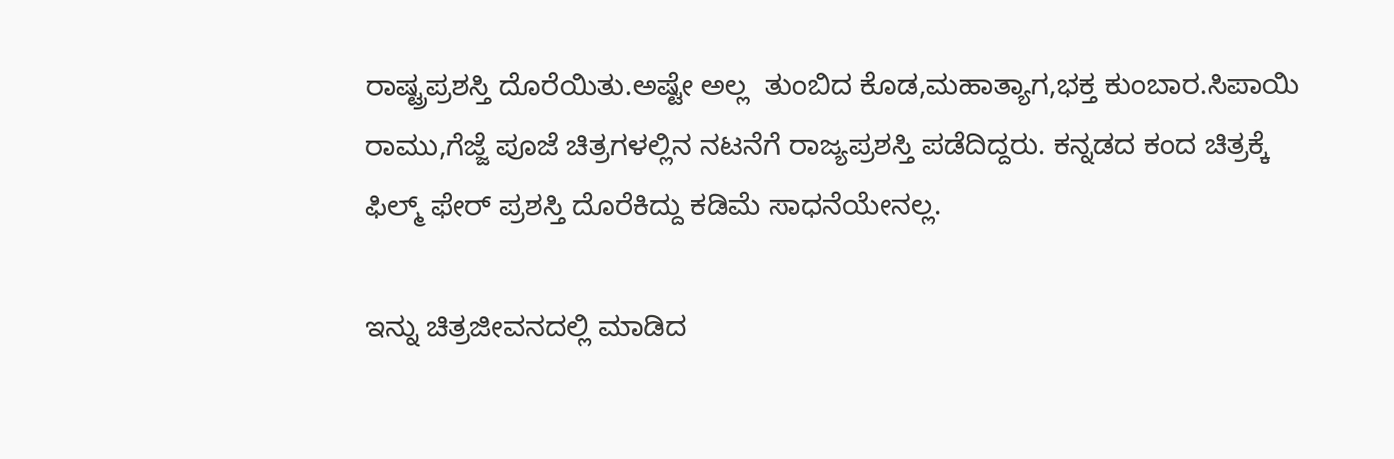ರಾಷ್ಟ್ರಪ್ರಶಸ್ತಿ ದೊರೆಯಿತು.ಅಷ್ಟೇ ಅಲ್ಲ  ತುಂಬಿದ ಕೊಡ,ಮಹಾತ್ಯಾಗ,ಭಕ್ತ ಕುಂಬಾರ.ಸಿಪಾಯಿ ರಾಮು,ಗೆಜ್ಜೆ ಪೂಜೆ ಚಿತ್ರಗಳಲ್ಲಿನ ನಟನೆಗೆ ರಾಜ್ಯಪ್ರಶಸ್ತಿ ಪಡೆದಿದ್ದರು. ಕನ್ನಡದ ಕಂದ ಚಿತ್ರಕ್ಕೆ ಫಿಲ್ಮ್‌ ಫೇರ್‌ ಪ್ರಶಸ್ತಿ ದೊರೆಕಿದ್ದು ಕಡಿಮೆ ಸಾಧನೆಯೇನಲ್ಲ.

ಇನ್ನು ಚಿತ್ರಜೀವನದಲ್ಲಿ ಮಾಡಿದ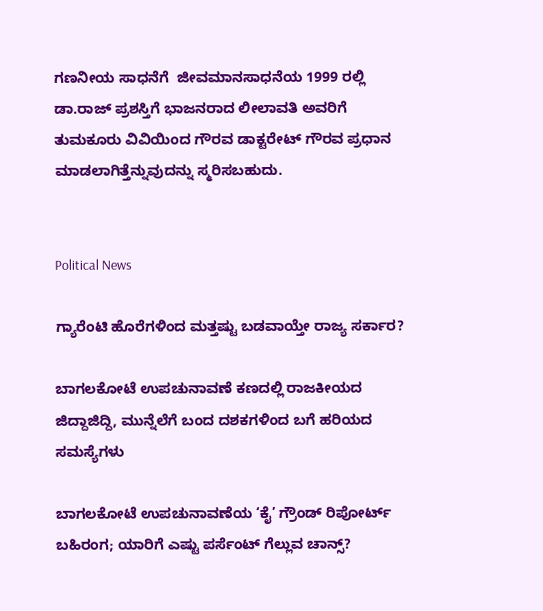ಗಣನೀಯ ಸಾಧನೆಗೆ  ಜೀವಮಾನಸಾಧನೆಯ 1999 ರಲ್ಲಿ ಡಾ.ರಾಜ್‌ ಪ್ರಶಸ್ತಿಗೆ ಭಾಜನರಾದ ಲೀಲಾವತಿ ಅವರಿಗೆ ತುಮಕೂರು ವಿವಿಯಿಂದ ಗೌರವ ಡಾಕ್ಟರೇಟ್ ಗೌರವ ಪ್ರಧಾನ ಮಾಡಲಾಗಿತ್ತೆನ್ನುವುದನ್ನು ಸ್ಮರಿಸಬಹುದು.


Political News

ಗ್ಯಾರೆಂಟಿ ಹೊರೆಗಳಿಂದ ಮತ್ತಷ್ಟು ಬಡವಾಯ್ತೇ ರಾಜ್ಯ ಸರ್ಕಾರ?

ಬಾಗಲಕೋಟೆ ಉಪಚುನಾವಣೆ ಕಣದಲ್ಲಿ ರಾಜಕೀಯದ ಜಿದ್ದಾಜಿದ್ದಿ, ಮುನ್ನೆಲೆಗೆ ಬಂದ ದಶಕಗಳಿಂದ ಬಗೆ ಹರಿಯದ ಸಮಸ್ಯೆಗಳು

ಬಾಗಲಕೋಟೆ ಉಪಚುನಾವಣೆಯ ‘ಕೈ’ ಗ್ರೌಂಡ್ ರಿಪೋರ್ಟ್ ಬಹಿರಂಗ; ಯಾರಿಗೆ ಎಷ್ಟು ಪರ್ಸೆಂಟ್ ಗೆಲ್ಲುವ ಚಾನ್ಸ್?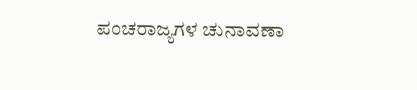ಪಂಚರಾಜ್ಯಗಳ ಚುನಾವಣಾ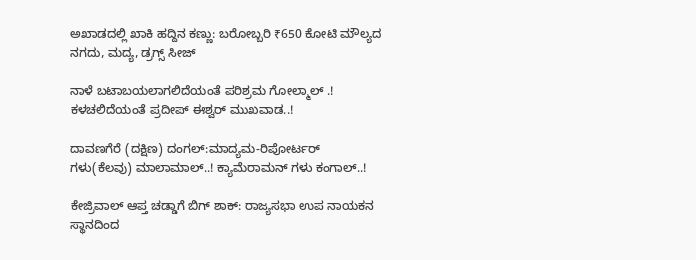ಅಖಾಡದಲ್ಲಿ ಖಾಕಿ ಹದ್ದಿನ ಕಣ್ಣು: ಬರೋಬ್ಬರಿ ₹650 ಕೋಟಿ ಮೌಲ್ಯದ ನಗದು, ಮದ್ಯ, ಡ್ರಗ್ಸ್ ಸೀಜ್

ನಾಳೆ ಬಟಾಬಯಲಾಗಲಿದೆಯಂತೆ ಪರಿಶ್ರಮ ಗೋಲ್ಮಾಲ್‌ .! ಕಳಚಲಿದೆಯಂತೆ ಪ್ರದೀಪ್‌ ಈಶ್ವರ್‌ ಮುಖವಾಡ..!

ದಾವಣಗೆರೆ (ದಕ್ಷಿಣ) ದಂಗಲ್‌:ಮಾದ್ಯಮ-ರಿಪೋರ್ಟರ್‌ ಗಳು(ಕೆಲವು) ಮಾಲಾಮಾಲ್..! ಕ್ಯಾಮೆರಾಮನ್‌ ಗಳು ಕಂಗಾಲ್..!

ಕೇಜ್ರಿವಾಲ್ ಆಪ್ತ ಚಡ್ಡಾಗೆ ಬಿಗ್ ಶಾಕ್: ರಾಜ್ಯಸಭಾ ಉಪ ನಾಯಕನ ಸ್ಥಾನದಿಂದ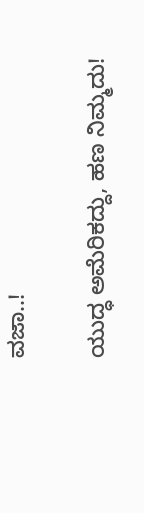ವಜಾ..!

ಯುದ್ಧ ಅಮೆರಿಕದ್ದು, ಹಣ ನಿಮ್ಮದು!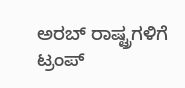ಅರಬ್ ರಾಷ್ಟ್ರಗಳಿಗೆ ಟ್ರಂಪ್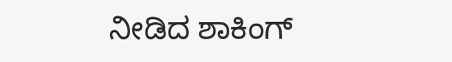ನೀಡಿದ ಶಾಕಿಂಗ್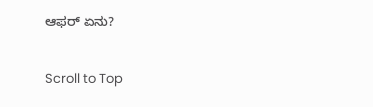ಆಫರ್ ಏನು?

Scroll to Top